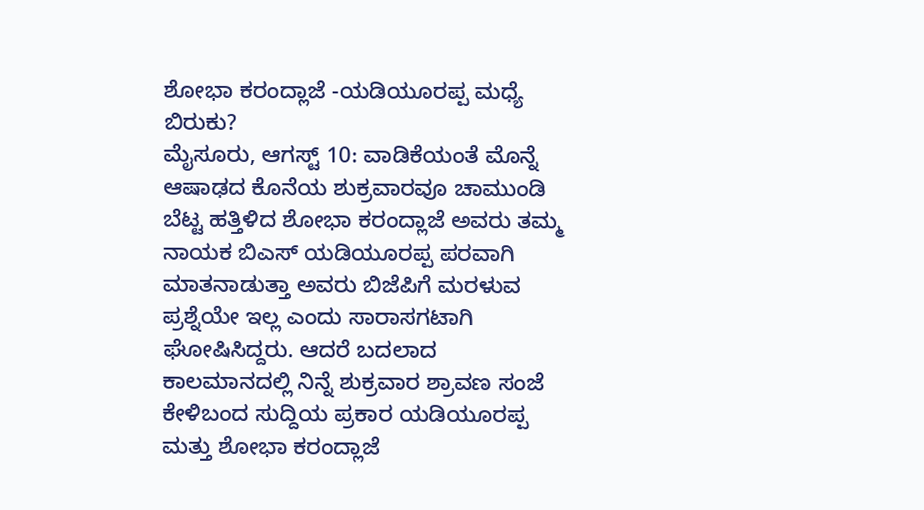ಶೋಭಾ ಕರಂದ್ಲಾಜೆ -ಯಡಿಯೂರಪ್ಪ ಮಧ್ಯೆ ಬಿರುಕು?
ಮೈಸೂರು, ಆಗಸ್ಟ್ 10: ವಾಡಿಕೆಯಂತೆ ಮೊನ್ನೆ ಆಷಾಢದ ಕೊನೆಯ ಶುಕ್ರವಾರವೂ ಚಾಮುಂಡಿ ಬೆಟ್ಟ ಹತ್ತಿಳಿದ ಶೋಭಾ ಕರಂದ್ಲಾಜೆ ಅವರು ತಮ್ಮ ನಾಯಕ ಬಿಎಸ್ ಯಡಿಯೂರಪ್ಪ ಪರವಾಗಿ ಮಾತನಾಡುತ್ತಾ ಅವರು ಬಿಜೆಪಿಗೆ ಮರಳುವ ಪ್ರಶ್ನೆಯೇ ಇಲ್ಲ ಎಂದು ಸಾರಾಸಗಟಾಗಿ ಘೋಷಿಸಿದ್ದರು. ಆದರೆ ಬದಲಾದ ಕಾಲಮಾನದಲ್ಲಿ ನಿನ್ನೆ ಶುಕ್ರವಾರ ಶ್ರಾವಣ ಸಂಜೆ ಕೇಳಿಬಂದ ಸುದ್ದಿಯ ಪ್ರಕಾರ ಯಡಿಯೂರಪ್ಪ ಮತ್ತು ಶೋಭಾ ಕರಂದ್ಲಾಜೆ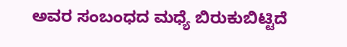ಅವರ ಸಂಬಂಧದ ಮಧ್ಯೆ ಬಿರುಕುಬಿಟ್ಟಿದೆ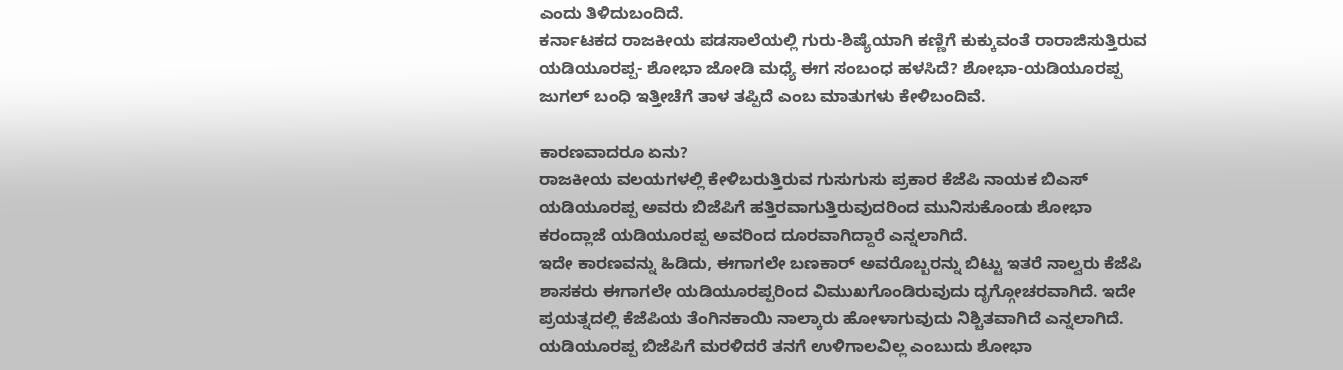ಎಂದು ತಿಳಿದುಬಂದಿದೆ.
ಕರ್ನಾಟಕದ ರಾಜಕೀಯ ಪಡಸಾಲೆಯಲ್ಲಿ ಗುರು-ಶಿಷ್ಯೆಯಾಗಿ ಕಣ್ಣಿಗೆ ಕುಕ್ಕುವಂತೆ ರಾರಾಜಿಸುತ್ತಿರುವ ಯಡಿಯೂರಪ್ಪ- ಶೋಭಾ ಜೋಡಿ ಮಧ್ಯೆ ಈಗ ಸಂಬಂಧ ಹಳಸಿದೆ? ಶೋಭಾ-ಯಡಿಯೂರಪ್ಪ ಜುಗಲ್ ಬಂಧಿ ಇತ್ತೀಚೆಗೆ ತಾಳ ತಪ್ಪಿದೆ ಎಂಬ ಮಾತುಗಳು ಕೇಳಿಬಂದಿವೆ.

ಕಾರಣವಾದರೂ ಏನು?
ರಾಜಕೀಯ ವಲಯಗಳಲ್ಲಿ ಕೇಳಿಬರುತ್ತಿರುವ ಗುಸುಗುಸು ಪ್ರಕಾರ ಕೆಜೆಪಿ ನಾಯಕ ಬಿಎಸ್ ಯಡಿಯೂರಪ್ಪ ಅವರು ಬಿಜೆಪಿಗೆ ಹತ್ತಿರವಾಗುತ್ತಿರುವುದರಿಂದ ಮುನಿಸುಕೊಂಡು ಶೋಭಾ ಕರಂದ್ಲಾಜೆ ಯಡಿಯೂರಪ್ಪ ಅವರಿಂದ ದೂರವಾಗಿದ್ದಾರೆ ಎನ್ನಲಾಗಿದೆ.
ಇದೇ ಕಾರಣವನ್ನು ಹಿಡಿದು, ಈಗಾಗಲೇ ಬಣಕಾರ್ ಅವರೊಬ್ಬರನ್ನು ಬಿಟ್ಟು ಇತರೆ ನಾಲ್ವರು ಕೆಜೆಪಿ ಶಾಸಕರು ಈಗಾಗಲೇ ಯಡಿಯೂರಪ್ಪರಿಂದ ವಿಮುಖಗೊಂಡಿರುವುದು ದೃಗ್ಗೋಚರವಾಗಿದೆ. ಇದೇ ಪ್ರಯತ್ನದಲ್ಲಿ ಕೆಜೆಪಿಯ ತೆಂಗಿನಕಾಯಿ ನಾಲ್ಕಾರು ಹೋಳಾಗುವುದು ನಿಶ್ಚಿತವಾಗಿದೆ ಎನ್ನಲಾಗಿದೆ.
ಯಡಿಯೂರಪ್ಪ ಬಿಜೆಪಿಗೆ ಮರಳಿದರೆ ತನಗೆ ಉಳಿಗಾಲವಿಲ್ಲ ಎಂಬುದು ಶೋಭಾ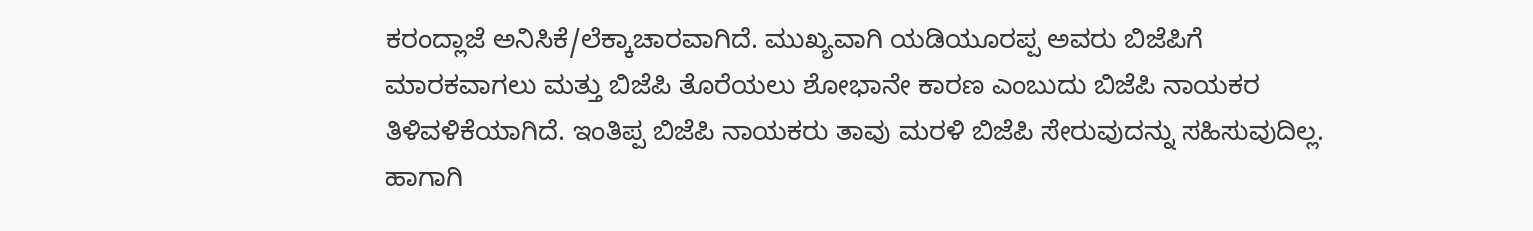ಕರಂದ್ಲಾಜೆ ಅನಿಸಿಕೆ/ಲೆಕ್ಕಾಚಾರವಾಗಿದೆ. ಮುಖ್ಯವಾಗಿ ಯಡಿಯೂರಪ್ಪ ಅವರು ಬಿಜೆಪಿಗೆ ಮಾರಕವಾಗಲು ಮತ್ತು ಬಿಜೆಪಿ ತೊರೆಯಲು ಶೋಭಾನೇ ಕಾರಣ ಎಂಬುದು ಬಿಜೆಪಿ ನಾಯಕರ ತಿಳಿವಳಿಕೆಯಾಗಿದೆ. ಇಂತಿಪ್ಪ ಬಿಜೆಪಿ ನಾಯಕರು ತಾವು ಮರಳಿ ಬಿಜೆಪಿ ಸೇರುವುದನ್ನು ಸಹಿಸುವುದಿಲ್ಲ. ಹಾಗಾಗಿ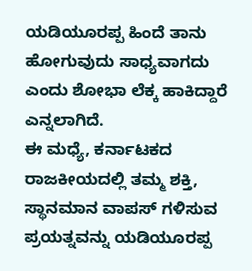ಯಡಿಯೂರಪ್ಪ ಹಿಂದೆ ತಾನು ಹೋಗುವುದು ಸಾಧ್ಯವಾಗದು ಎಂದು ಶೋಭಾ ಲೆಕ್ಕ ಹಾಕಿದ್ದಾರೆ ಎನ್ನಲಾಗಿದೆ.
ಈ ಮಧ್ಯೆ, ಕರ್ನಾಟಕದ ರಾಜಕೀಯದಲ್ಲಿ ತಮ್ಮ ಶಕ್ತಿ, ಸ್ಥಾನಮಾನ ವಾಪಸ್ ಗಳಿಸುವ ಪ್ರಯತ್ನವನ್ನು ಯಡಿಯೂರಪ್ಪ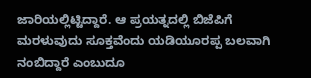ಜಾರಿಯಲ್ಲಿಟ್ಟಿದ್ದಾರೆ. ಆ ಪ್ರಯತ್ನದಲ್ಲಿ ಬಿಜೆಪಿಗೆ ಮರಳುವುದು ಸೂಕ್ತವೆಂದು ಯಡಿಯೂರಪ್ಪ ಬಲವಾಗಿ ನಂಬಿದ್ದಾರೆ ಎಂಬುದೂ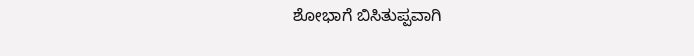ಶೋಭಾಗೆ ಬಿಸಿತುಪ್ಪವಾಗಿ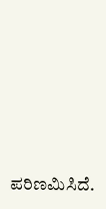ಪರಿಣಮಿಸಿದೆ.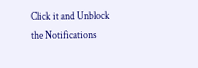Click it and Unblock the Notifications